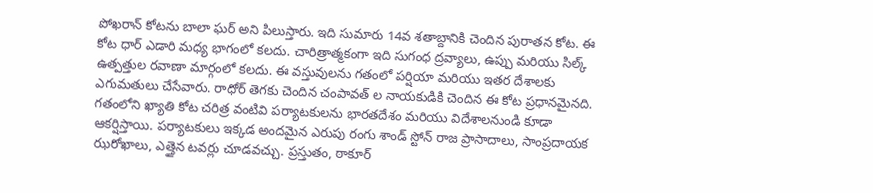పోఖరాన్ కోటను బాలా ఘర్ అని పిలుస్తారు. ఇది సుమారు 14వ శతాబ్దానికి చెందిన పురాతన కోట. ఈ కోట ధార్ ఎడారి మధ్య భాగంలో కలదు. చారిత్రాత్మకంగా ఇది సుగంధ ద్రవ్యాలు, ఉప్పు మరియు సిల్క్ ఉత్పత్తుల రవాణా మార్గంలో కలదు. ఈ వస్తువులను గతంలో పర్షియా మరియు ఇతర దేశాలకు ఎగుమతులు చేసేవారు. రాధోర్ తెగకు చెందిన చంపావత్ ల నాయకుడికి చెందిన ఈ కోట ప్రధానమైనది. గతంలోని ఖ్యాతి కోట చరిత్ర వంటివి పర్యాటకులను భారతదేశం మరియు విదేశాలనుండి కూడా ఆకర్షిస్తాయి. పర్యాటకులు ఇక్కడ అందమైన ఎరుపు రంగు శాండ్ స్టోన్ రాజ ప్రాసాదాలు, సాంప్రదాయక ఝరోఖాలు, ఎత్తైన టవర్లు చూడవచ్చు. ప్రస్తుతం, ఠాకూర్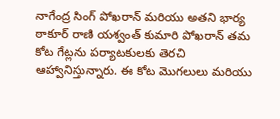నాగేంద్ర సింగ్ పోఖరాన్ మరియు అతని భార్య ఠాకూర్ రాణి యశ్వంత్ కుమారి పోఖరాన్ తమ కోట గేట్లను పర్యాటకులకు తెరచి ఆహ్వానిస్తున్నారు. ఈ కోట మొగలులు మరియు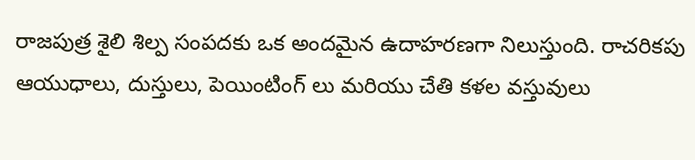రాజపుత్ర శైలి శిల్ప సంపదకు ఒక అందమైన ఉదాహరణగా నిలుస్తుంది. రాచరికపు ఆయుధాలు, దుస్తులు, పెయింటింగ్ లు మరియు చేతి కళల వస్తువులు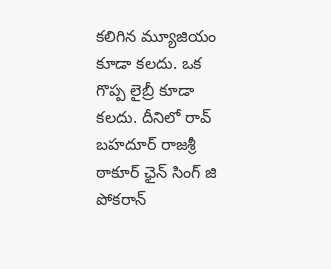కలిగిన మ్యూజియం కూడా కలదు. ఒక గొప్ప లైబ్రీ కూడా కలదు. దీనిలో రావ్ బహదూర్ రాజశ్రీ ఠాకూర్ ఛైన్ సింగ్ జి పోకరాన్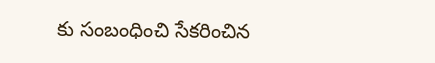కు సంబంధించి సేకరించిన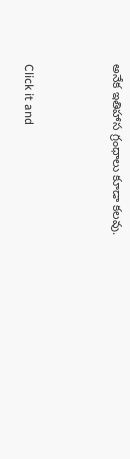అనేక ఇతిహాస గ్రంధాలు కూడా కలవు.



Click it and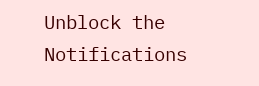Unblock the Notifications